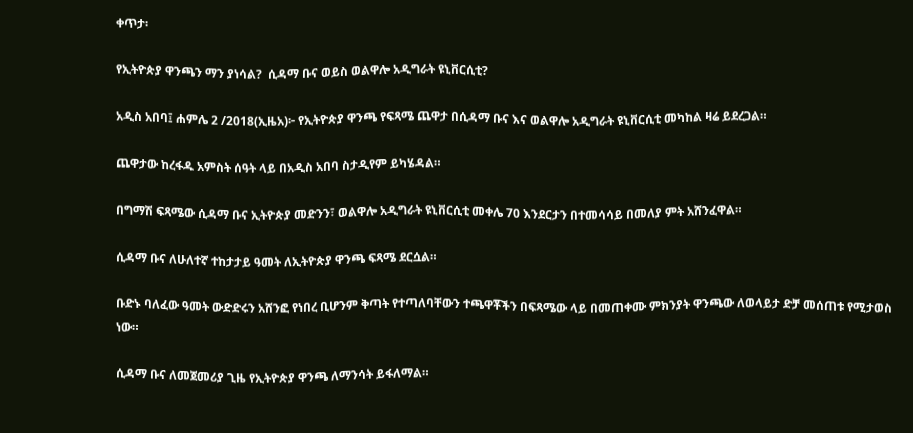ቀጥታ፡

የኢትዮጵያ ዋንጫን ማን ያነሳል?  ሲዳማ ቡና ወይስ ወልዋሎ አዲግራት ዩኒቨርሲቲ?

አዲስ አበባ፤ ሐምሌ 2 /2018(ኢዜአ)፦ የኢትዮጵያ ዋንጫ የፍጻሜ ጨዋታ በሲዳማ ቡና እና ወልዋሎ አዲግራት ዩኒቨርሲቲ መካከል ዛሬ ይደረጋል።

ጨዋታው ከረፋዱ አምስት ሰዓት ላይ በአዲስ አበባ ስታዲየም ይካሄዳል።

በግማሽ ፍጻሜው ሲዳማ ቡና ኢትዮጵያ መድንን፣ ወልዋሎ አዲግራት ዩኒቨርሲቲ መቀሌ 70 እንደርታን በተመሳሳይ በመለያ ምት አሸንፈዋል።

ሲዳማ ቡና ለሁለተኛ ተከታታይ ዓመት ለኢትዮጵያ ዋንጫ ፍጻሜ ደርሷል።

ቡድኑ ባለፈው ዓመት ውድድሩን አሸንፎ የነበረ ቢሆንም ቅጣት የተጣለባቸውን ተጫዋቾችን በፍጻሜው ላይ በመጠቀሙ ምክንያት ዋንጫው ለወላይታ ድቻ መሰጠቱ የሚታወስ ነው።

ሲዳማ ቡና ለመጀመሪያ ጊዜ የኢትዮጵያ ዋንጫ ለማንሳት ይፋለማል።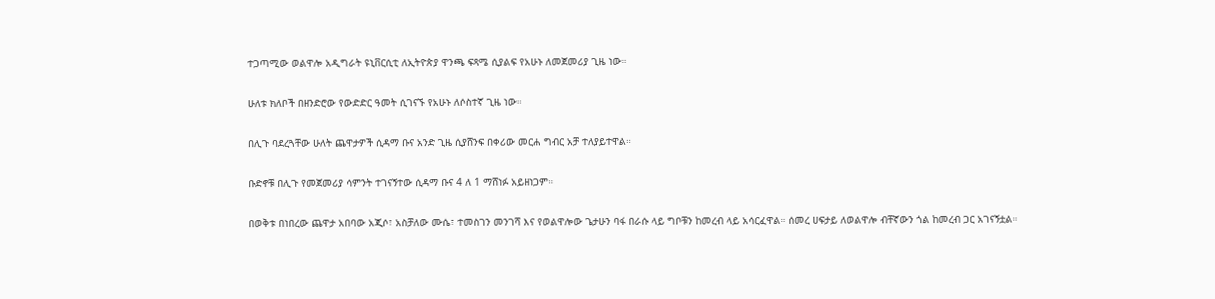ተጋጣሚው ወልዋሎ አዲግራት ዩኒቨርሲቲ ለኢትዮጵያ ዋንጫ ፍጻሜ ሲያልፍ የአሁኑ ለመጀመሪያ ጊዜ ነው።

ሁለቱ ክለቦች በዘንድሮው የውድድር ዓመት ሲገናኙ የአሁኑ ለሶስተኛ ጊዜ ነው።

በሊጉ ባደረጓቸው ሁለት ጨዋታዎች ሲዳማ ቡና አንድ ጊዜ ሲያሸንፍ በቀሪው መርሐ ግብር አቻ ተለያይተዋል።

ቡድኖቹ በሊጉ የመጀመሪያ ሳምንት ተገናኝተው ሲዳማ ቡና 4 ለ 1 ማሸነፉ አይዘነጋም።

በወቅቱ በነበረው ጨዋታ አበባው አጂሶ፣ አስቻለው ሙሴ፣ ተመስገን መንገሻ እና የወልዋሎው ጌታሁን ባፋ በራሱ ላይ ግቦቹን ከመረብ ላይ አሳርፈዋል። ሰመረ ሀፍታይ ለወልዋሎ ብቸኛውን ጎል ከመረብ ጋር አገናኝቷል።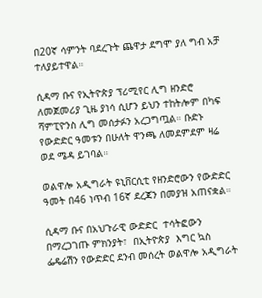በ20ኛ ሳምንት ባደረጉት ጨዋታ ደግሞ ያለ ግብ አቻ ተለያይተዋል።

ሲዳማ ቡና የኢትዮጵያ ፕሪሚየር ሊግ ዘንድሮ ለመጀመሪያ ጊዜ ያነሳ ሲሆን ይህን ተከትሎም በካፍ ሻምፒዮንስ ሊግ መሰታፉን አረጋግጧል። ቡድኑ የውድድር ዓመቱን በሁለት ዋንጫ ለመደምደም ዛሬ ወደ ሜዳ ይገባል።

ወልዋሎ አዲግራት ዩኒቨርሲቲ የዘንድሮውን የውድድር ዓመት በ46 ነጥብ 16ኛ ደረጃን በመያዝ አጠናቋል።

ሲዳማ ቡና በአህጉራዊ ውድድር  ተሳትፎውን በማረጋገጡ ምክንያት፣  በኢትዮጵያ  እግር ኳስ ፌዴሬሽን የውድድር ደንብ መሰረት ወልዋሎ አዲግራት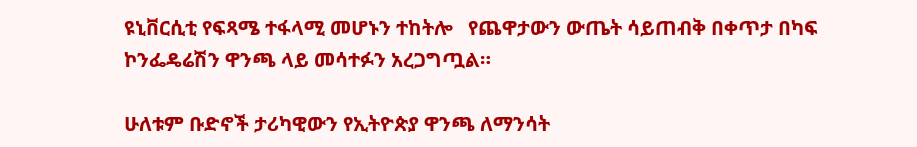ዩኒቨርሲቲ የፍጻሜ ተፋላሚ መሆኑን ተከትሎ   የጨዋታውን ውጤት ሳይጠብቅ በቀጥታ በካፍ ኮንፌዴሬሽን ዋንጫ ላይ መሳተፉን አረጋግጧል።

ሁለቱም ቡድኖች ታሪካዊውን የኢትዮጵያ ዋንጫ ለማንሳት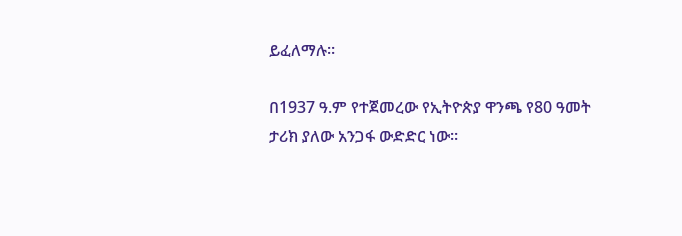ይፈለማሉ።

በ1937 ዓ.ም የተጀመረው የኢትዮጵያ ዋንጫ የ80 ዓመት ታሪክ ያለው አንጋፋ ውድድር ነው።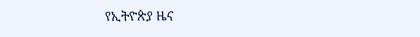የኢትዮጵያ ዜና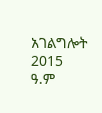አገልግሎት
2015
ዓ.ም